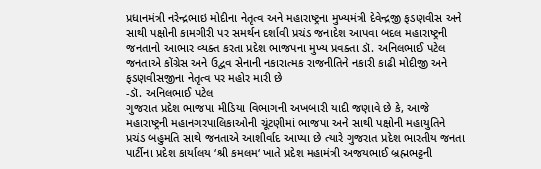પ્રધાનમંત્રી નરેન્દ્રભાઇ મોદીના નેતૃત્વ અને મહારાષ્ટ્રના મુખ્યમંત્રી દેવેન્દ્રજી ફડણવીસ અને સાથી પક્ષોની કામગીરી પર સમર્થન દર્શાવી પ્રચંડ જનાદેશ આપવા બદલ મહારાષ્ટ્રની જનતાનો આભાર વ્યક્ત કરતા પ્રદેશ ભાજપના મુખ્ય પ્રવક્તા ડૉ. અનિલભાઈ પટેલ
જનતાએ કોંગ્રેસ અને ઉદ્વવ સેનાની નકારાત્મક રાજનીતિને નકારી કાઢી મોદીજી અને ફડણવીસજીના નેતૃત્વ પર મહોર મારી છે
-ડૉ. અનિલભાઈ પટેલ
ગુજરાત પ્રદેશ ભાજપા મીડિયા વિભાગની અખબારી યાદી જણાવે છે કે, આજે મહારાષ્ટ્રની મહાનગરપાલિકાઓની ચૂંટણીમાં ભાજપા અને સાથી પક્ષોની મહાયુતિને પ્રચંડ બહુમતિ સાથે જનતાએ આશીર્વાદ આપ્યા છે ત્યારે ગુજરાત પ્રદેશ ભારતીય જનતા પાર્ટીના પ્રદેશ કાર્યાલય ‘શ્રી કમલમ‘ ખાતે પ્રદેશ મહામંત્રી અજયભાઈ બ્રહ્મભટ્ટની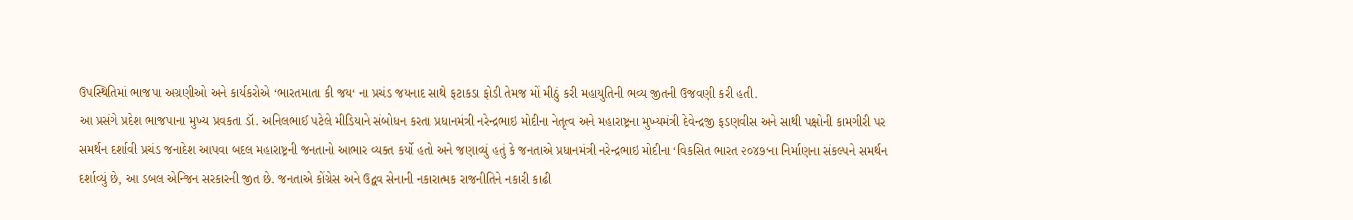ઉપસ્થિતિમાં ભાજપા અગ્રણીઓ અને કાર્યકરોએ ‘ભારતમાતા કી જય‘ ના પ્રચંડ જયનાદ સાથે ફટાકડા ફોડી તેમજ મોં મીઠું કરી મહાયુતિની ભવ્ય જીતની ઉજવણી કરી હતી.
આ પ્રસંગે પ્રદેશ ભાજપાના મુખ્ય પ્રવકતા ડૉ. અનિલભાઈ પટેલે મીડિયાને સંબોધન કરતા પ્રધાનમંત્રી નરેન્દ્રભાઇ મોદીના નેતૃત્વ અને મહારાષ્ટ્રના મુખ્યમંત્રી દેવેન્દ્રજી ફડણવીસ અને સાથી પક્ષોની કામગીરી પર સમર્થન દર્શાવી પ્રચંડ જનાદેશ આપવા બદલ મહારાષ્ટ્રની જનતાનો આભાર વ્યક્ત કર્યો હતો અને જણાવ્યું હતું કે જનતાએ પ્રધાનમંત્રી નરેન્દ્રભાઇ મોદીના ‘વિકસિત ભારત ૨૦૪૭‘ના નિર્માણના સંકલ્પને સમર્થન દર્શાવ્યું છે, આ ડબલ એન્જિન સરકારની જીત છે. જનતાએ કોંગ્રેસ અને ઉદ્વવ સેનાની નકારાત્મક રાજનીતિને નકારી કાઢી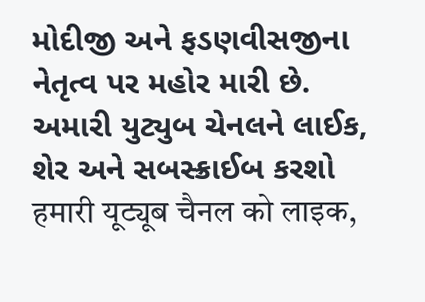મોદીજી અને ફડણવીસજીના નેતૃત્વ પર મહોર મારી છે.
અમારી યુટ્યુબ ચેનલને લાઈક, શેર અને સબસ્ક્રાઈબ કરશો
हमारी यूट्यूब चैनल को लाइक,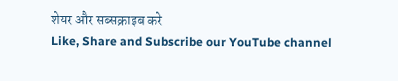शेयर और सब्सक्राइब करे
Like, Share and Subscribe our YouTube channel